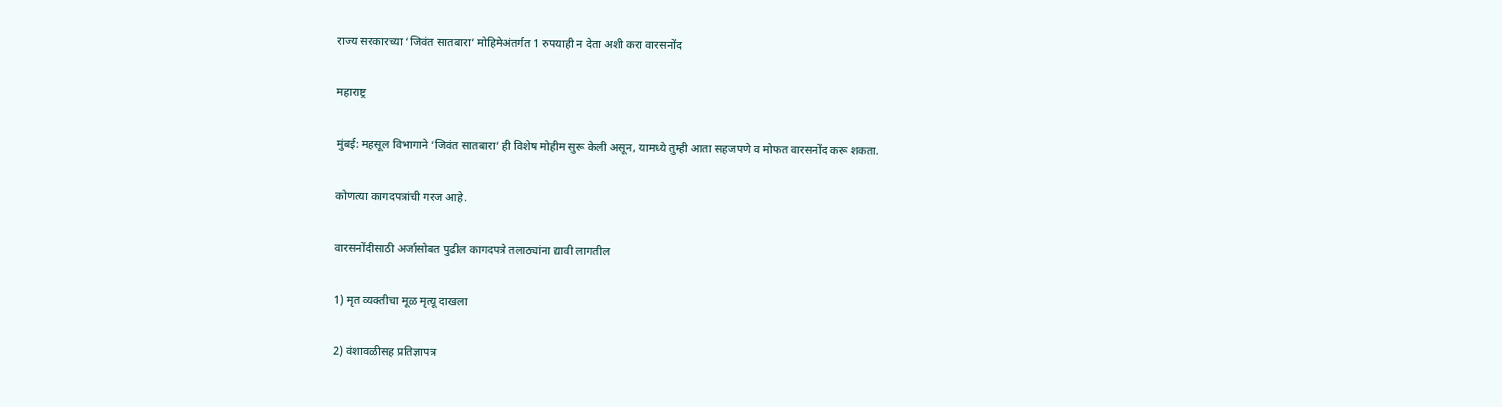राज्य सरकारच्या ‘जिवंत सातबारा’ मोहिमेअंतर्गत 1 रुपयाही न देता अशी करा वारसनोंद

महाराष्ट्र

मुंबई: महसूल विभागाने ‘जिवंत सातबारा’ ही विशेष मोहीम सुरू केली असून, यामध्ये तुम्ही आता सहजपणे व मोफत वारसनोंद करू शकता.

कोणत्या कागदपत्रांची गरज आहे.

वारसनोंदीसाठी अर्जासोबत पुढील कागदपत्रे तलाठ्यांना द्यावी लागतील

1) मृत व्यक्तीचा मूळ मृत्यू दाखला

2) वंशावळीसह प्रतिज्ञापत्र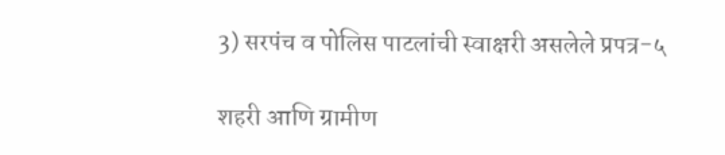3) सरपंच व पोलिस पाटलांची स्वाक्षरी असलेले प्रपत्र-५

शहरी आणि ग्रामीण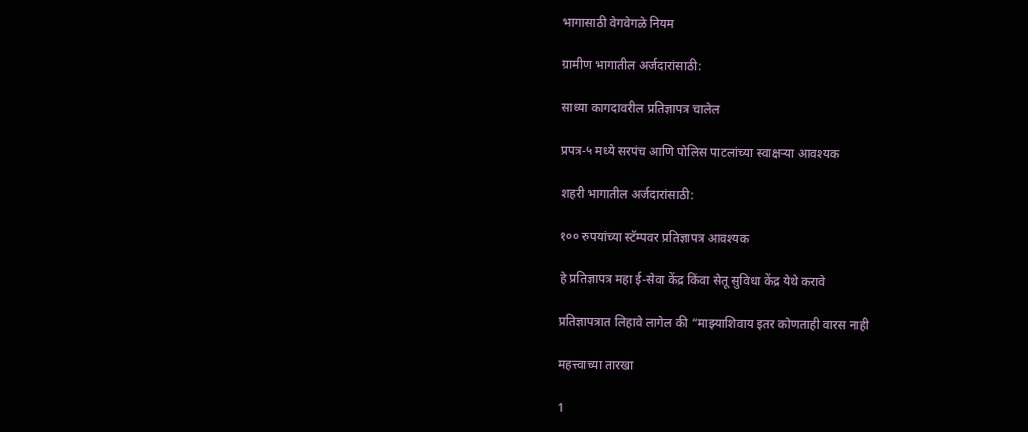भागासाठी वेगवेगळे नियम

ग्रामीण भागातील अर्जदारांसाठी:

साध्या कागदावरील प्रतिज्ञापत्र चालेल

प्रपत्र-५ मध्ये सरपंच आणि पोलिस पाटलांच्या स्वाक्षऱ्या आवश्यक

शहरी भागातील अर्जदारांसाठी:

१०० रुपयांच्या स्टॅम्पवर प्रतिज्ञापत्र आवश्यक

हे प्रतिज्ञापत्र महा ई-सेवा केंद्र किंवा सेतू सुविधा केंद्र येथे करावे

प्रतिज्ञापत्रात लिहावे लागेल की “माझ्याशिवाय इतर कोणताही वारस नाही

महत्त्वाच्या तारखा

1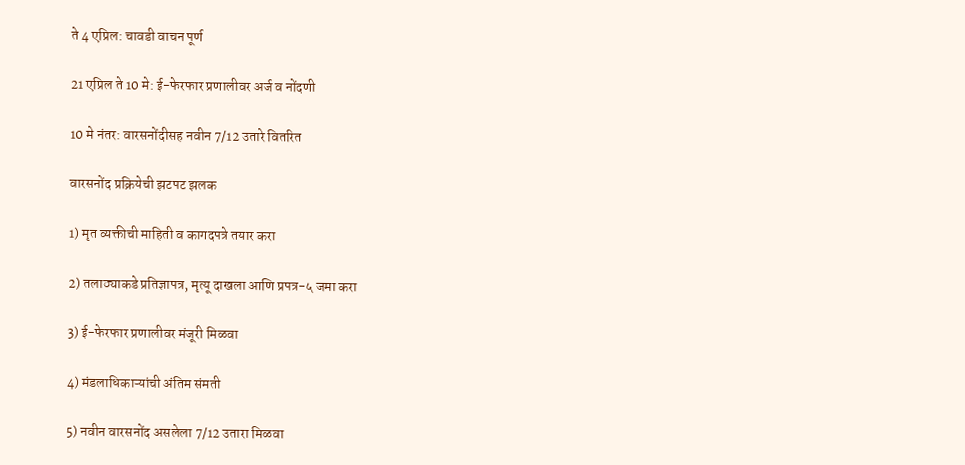ते 4 एप्रिल: चावडी वाचन पूर्ण

21 एप्रिल ते 10 मे: ई-फेरफार प्रणालीवर अर्ज व नोंदणी

10 मे नंतर: वारसनोंदीसह नवीन 7/12 उतारे वितरित

वारसनोंद प्रक्रियेची झटपट झलक

1) मृत व्यक्तीची माहिती व कागदपत्रे तयार करा

2) तलाठ्याकडे प्रतिज्ञापत्र, मृत्यू दाखला आणि प्रपत्र-५ जमा करा

3) ई-फेरफार प्रणालीवर मंजूरी मिळवा

4) मंडलाधिकाऱ्यांची अंतिम संमती

5) नवीन वारसनोंद असलेला 7/12 उतारा मिळवा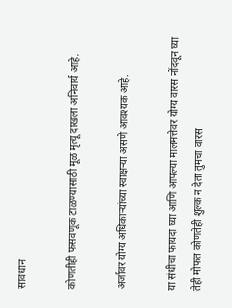सावधान

कोणतीही फसवणूक टाळण्यासाठी मूळ मृत्यू दाखला अनिवार्य आहे.

अर्जावर योग्य अधिकार्‍यांच्या स्वाक्षऱ्या असणे आवश्यक आहे.

या संधीचा फायदा घ्या आणि आपल्या मालमत्तेवर योग्य वारस नोंदवून घ्या तेही मोफत कोणतेही शुल्क न देता तुमचा वारस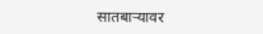सातबाऱ्यावर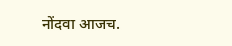नोंदवा आजच.